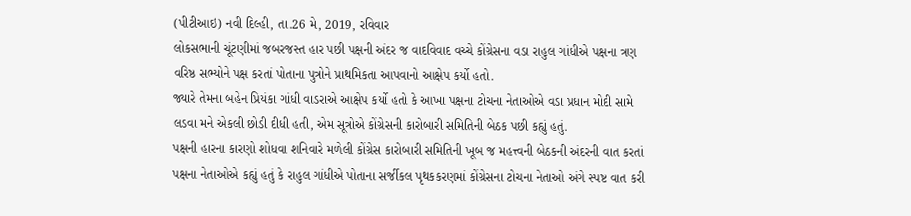(પીટીઆઇ) નવી દિલ્હી, તા.26 મે, 2019, રવિવાર
લોકસભાની ચૂંટણીમાં જબરજસ્ત હાર પછી પક્ષની અંદર જ વાદવિવાદ વચ્ચે કોંગ્રેસના વડા રાહુલ ગાંધીએ પક્ષના ત્રણ વરિષ્ઠ સભ્યોને પક્ષ કરતાં પોતાના પુત્રોને પ્રાથમિકતા આપવાનો આક્ષેપ કર્યો હતો.
જ્યારે તેમના બહેન પ્રિયંકા ગાંધી વાડરાએ આક્ષેપ કર્યો હતો કે આખા પક્ષના ટોચના નેતાઓએ વડા પ્રધાન મોદી સામે લડવા મને એકલી છોડી દીધી હતી, એમ સૂત્રોએ કોંગ્રેસની કારોબારી સમિતિની બેઠક પછી કહ્યું હતું.
પક્ષની હારના કારણો શોધવા શનિવારે મળેલી કોંગ્રેસ કારોબારી સમિતિની ખૂબ જ મહત્ત્વની બેઠકની અંદરની વાત કરતાં પક્ષના નેતાઓએ કહ્યું હતું કે રાહુલ ગાંધીએ પોતાના સર્જીકલ પૃથકકરણમાં કોંગ્રેસના ટોચના નેતાઓ અંગે સ્પષ્ટ વાત કરી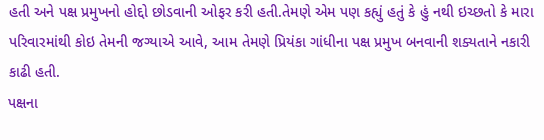હતી અને પક્ષ પ્રમુખનો હોદ્દો છોડવાની ઓફર કરી હતી.તેમણે એમ પણ કહ્યું હતું કે હું નથી ઇચ્છતો કે મારા પરિવારમાંથી કોઇ તેમની જગ્યાએ આવે, આમ તેમણે પ્રિયંકા ગાંધીના પક્ષ પ્રમુખ બનવાની શક્યતાને નકારી કાઢી હતી.
પક્ષના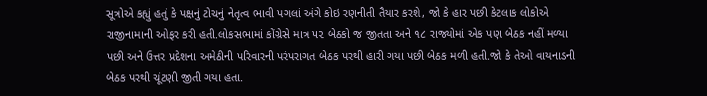સૂત્રોએ કહ્યું હતું કે પક્ષનું ટોચનું નેતૃત્વ ભાવી પગલાં અંગે કોઇ રણનીતી તૈયાર કરશે, જો કે હાર પછી કેટલાક લોકોએ રાજીનામાની ઓફર કરી હતી.લોકસભામાં કોંગ્રેસે માત્ર ૫૨ બેઠકો જ જીતતા અને ૧૮ રાજ્યોમાં એક પણ બેઠક નહીં મળ્યા પછી અને ઉત્તર પ્રદેશના અમેઠીની પરિવારની પરંપરાગત બેઠક પરથી હારી ગયા પછી બેઠક મળી હતી.જો કે તેઓ વાયનાડની બેઠક પરથી ચૂંટણી જીતી ગયા હતા.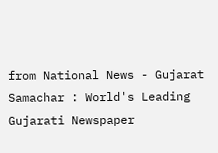from National News - Gujarat Samachar : World's Leading Gujarati Newspaper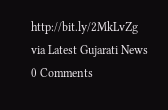http://bit.ly/2MkLvZg
via Latest Gujarati News
0 Comments